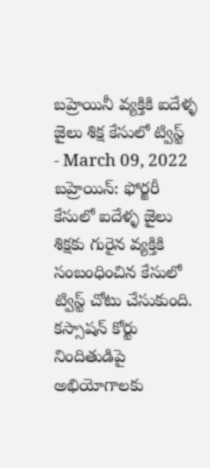బహ్రెయినీ వ్యక్తికి ఐదేళ్ళ జైలు శిక్ష కేసులో ట్విస్ట్
- March 09, 2022
బహ్రెయిన్: ఫోర్జరీ కేసులో ఐదేళ్ళ జైలు శిక్షకు గురైన వ్యక్తికి సంబంధించిన కేసులో ట్విస్ట్ చోటు చేసుకుంది. కస్సాషన్ కోర్టు నిందితుడిపై అభియోగాలకు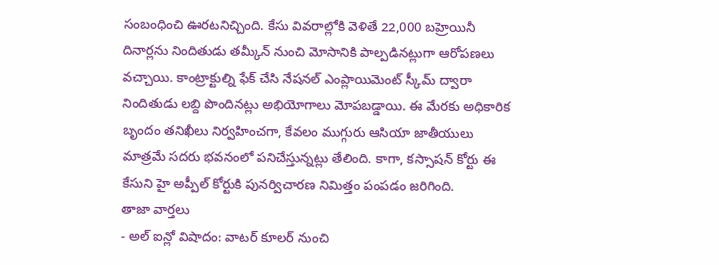సంబంధించి ఊరటనిచ్చింది. కేసు వివరాల్లోకి వెళితే 22,000 బహ్రెయినీ దినార్లను నిందితుడు తమ్కీన్ నుంచి మోసానికి పాల్పడినట్లుగా ఆరోపణలు వచ్చాయి. కాంట్రాక్టుల్ని ఫేక్ చేసి నేషనల్ ఎంప్లాయిమెంట్ స్కీమ్ ద్వారా నిందితుడు లబ్ది పొందినట్లు అభియోగాలు మోపబడ్డాయి. ఈ మేరకు అధికారిక బృందం తనిఖీలు నిర్వహించగా, కేవలం ముగ్గురు ఆసియా జాతీయులు మాత్రమే సదరు భవనంలో పనిచేస్తున్నట్లు తేలింది. కాగా, కస్సాషన్ కోర్టు ఈ కేసుని హై అప్పీల్ కోర్టుకి పునర్విచారణ నిమిత్తం పంపడం జరిగింది.
తాజా వార్తలు
- అల్ ఐన్లో విషాదం: వాటర్ కూలర్ నుంచి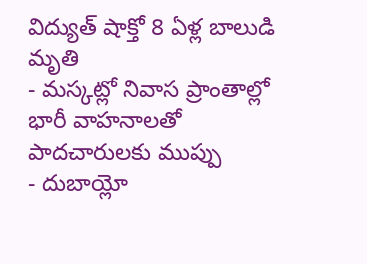విద్యుత్ షాక్తో 8 ఏళ్ల బాలుడి మృతి
- మస్కట్లో నివాస ప్రాంతాల్లో భారీ వాహనాలతో పాదచారులకు ముప్పు
- దుబాయ్లో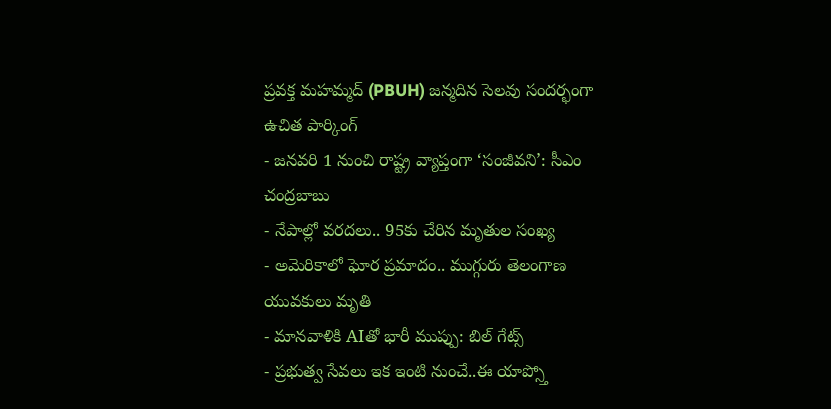ప్రవక్త మహమ్మద్ (PBUH) జన్మదిన సెలవు సందర్భంగా ఉచిత పార్కింగ్
- జనవరి 1 నుంచి రాష్ట్ర వ్యాప్తంగా ‘సంజీవని’: సీఎం చంద్రబాబు
- నేపాల్లో వరదలు.. 95కు చేరిన మృతుల సంఖ్య
- అమెరికాలో ఘోర ప్రమాదం.. ముగ్గురు తెలంగాణ యువకులు మృతి
- మానవాళికి AIతో భారీ ముప్పు: బిల్ గేట్స్
- ప్రభుత్వ సేవలు ఇక ఇంటి నుంచే..ఈ యాప్స్తో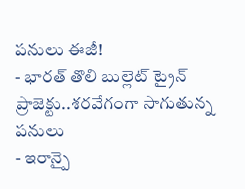పనులు ఈజీ!
- భారత్ తొలి బుల్లెట్ ట్రైన్ ప్రాజెక్టు..శరవేగంగా సాగుతున్న పనులు
- ఇరాన్పై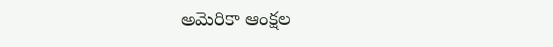అమెరికా ఆంక్షల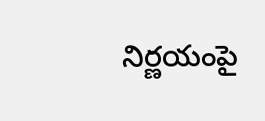నిర్ణయంపై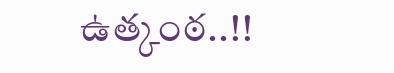ఉత్కంఠ..!!